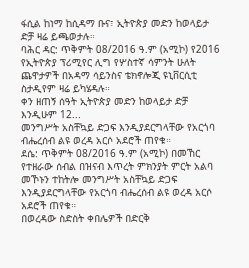ፋሲል ከነማ ከሲዳማ ቡና፣ ኢትዮጵያ መድን ከወላይታ ድቻ ዛሬ ይጫወታሉ።
ባሕር ዳር: ጥቅምት 08/2016 ዓ.ም (አሚኮ) የ2016 የኢትዮጵያ ፕሪሚየር ሊግ የሦስተኛ ሳምንት ሁለት ጨዋታዎች በአዳማ ሳይንስና ቴክኖሎጂ ዩኒቨርሲቲ ስታዲየም ዛሬ ይካሄዳሉ።
ቀን ዘጠኝ ሰዓት ኢትዮጵያ መድን ከወላይታ ድቻ እንዲሁም 12...
መንግሥት አስቸኳይ ድጋፍ እንዲያደርግላቸው የአርጎባ ብሔረሰብ ልዩ ወረዳ አርሶ አደሮች ጠየቁ።
ደሴ: ጥቅምት 08/2016 ዓ.ም (አሚኮ) በመኸር የተዘራው ሰብል በዝናብ እጥረት ምክንያት ምርት አልባ መኾኑን ተከትሎ መንግሥት አስቸኳይ ድጋፍ እንዲያደርግላቸው የአርጎባ ብሔረሰብ ልዩ ወረዳ አርሶ አደሮች ጠየቁ።
በወረዳው ስድስት ቀበሌዎች በድርቅ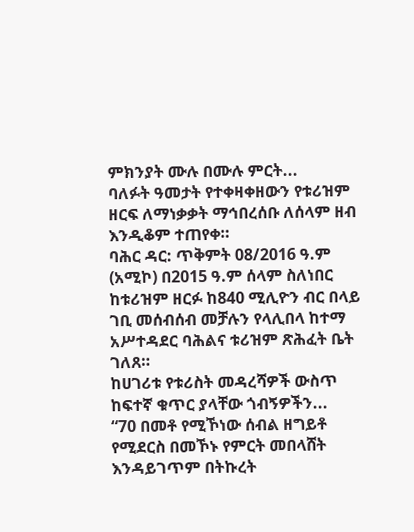ምክንያት ሙሉ በሙሉ ምርት...
ባለፉት ዓመታት የተቀዛቀዘውን የቱሪዝም ዘርፍ ለማነቃቃት ማኅበረሰቡ ለሰላም ዘብ እንዲቆም ተጠየቀ።
ባሕር ዳር: ጥቅምት 08/2016 ዓ.ም (አሚኮ) በ2015 ዓ.ም ሰላም ስለነበር ከቱሪዝም ዘርፉ ከ840 ሚሊዮን ብር በላይ ገቢ መሰብሰብ መቻሉን የላሊበላ ከተማ አሥተዳደር ባሕልና ቱሪዝም ጽሕፈት ቤት ገለጸ።
ከሀገሪቱ የቱሪስት መዳረሻዎች ውስጥ ከፍተኛ ቁጥር ያላቸው ጎብኝዎችን...
“70 በመቶ የሚኾነው ሰብል ዘግይቶ የሚደርስ በመኾኑ የምርት መበላሸት እንዳይገጥም በትኩረት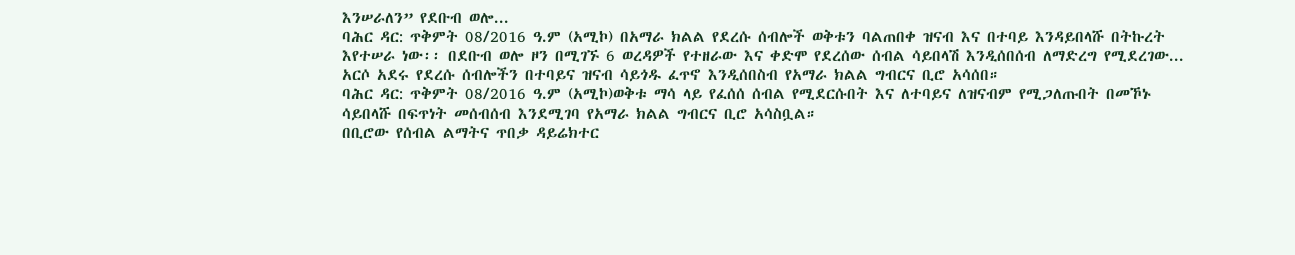እንሠራለን” የደቡብ ወሎ...
ባሕር ዳር: ጥቅምት 08/2016 ዓ.ም (አሚኮ) በአማራ ክልል የደረሱ ሰብሎች ወቅቱን ባልጠበቀ ዝናብ እና በተባይ እንዳይበላሹ በትኩረት እየተሠራ ነው፡፡ በደቡብ ወሎ ዞን በሚገኙ 6 ወረዳዎች የተዘራው እና ቀድሞ የደረሰው ሰብል ሳይበላሽ እንዲሰበሰብ ለማድረግ የሚደረገው...
አርሶ አደሩ የደረሱ ሰብሎችን በተባይና ዝናብ ሳይጎዱ ፈጥኖ እንዲሰበስብ የአማራ ክልል ግብርና ቢሮ አሳሰበ።
ባሕር ዳር: ጥቅምት 08/2016 ዓ.ም (አሚኮ)ወቅቱ ማሳ ላይ የፈሰሰ ሰብል የሚደርሱበት እና ለተባይና ለዝናብም የሚጋለጡበት በመኾኑ ሳይበላሹ በፍጥነት መሰብሰብ እንደሚገባ የአማራ ክልል ግብርና ቢሮ አሳስቧል።
በቢሮው የሰብል ልማትና ጥበቃ ዳይሬክተር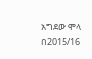አግደው ሞላ በ2015/16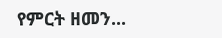የምርት ዘመን...